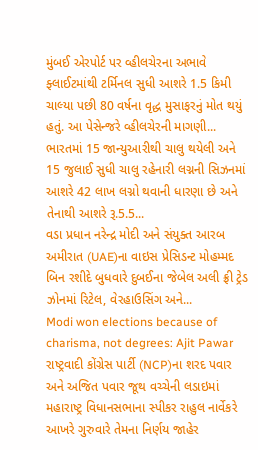મુંબઈ એરપોર્ટ પર વ્હીલચેરના અભાવે ફ્લાઈટમાંથી ટર્મિનલ સુધી આશરે 1.5 કિમી ચાલ્યા પછી 80 વર્ષના વૃદ્ધ મુસાફરનું મોત થયું હતું. આ પેસેન્જરે વ્હીલચેરની માગણી...
ભારતમાં 15 જાન્યુઆરીથી ચાલુ થયેલી અને 15 જુલાઈ સુધી ચાલુ રહેનારી લગ્નની સિઝનમાં આશરે 42 લાખ લગ્નો થવાની ધારણા છે અને તેનાથી આશરે રૂ.5.5...
વડા પ્રધાન નરેન્દ્ર મોદી અને સંયુક્ત આરબ અમીરાત (UAE)ના વાઇસ પ્રેસિડન્ટ મોહમ્મદ બિન રશીદે બુધવારે દુબઈના જેબેલ અલી ફ્રી ટ્રેડ ઝોનમાં રિટેલ, વેરહાઉસિંગ અને...
Modi won elections because of charisma, not degrees: Ajit Pawar
રાષ્ટ્રવાદી કોંગ્રેસ પાર્ટી (NCP)ના શરદ પવાર અને અજિત પવાર જૂથ વચ્ચેની લડાઇમાં મહારાષ્ટ્ર વિધાનસભાના સ્પીકર રાહુલ નાર્વેકરે આખરે ગુરુવારે તેમના નિર્ણય જાહેર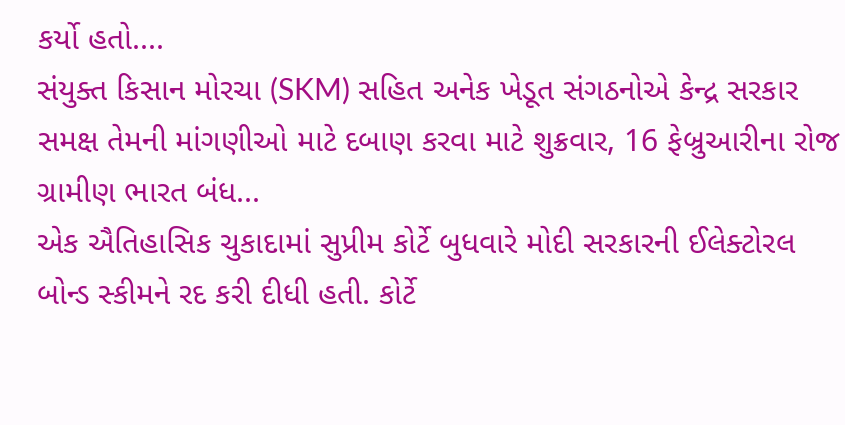કર્યો હતો....
સંયુક્ત કિસાન મોરચા (SKM) સહિત અનેક ખેડૂત સંગઠનોએ કેન્દ્ર સરકાર સમક્ષ તેમની માંગણીઓ માટે દબાણ કરવા માટે શુક્રવાર, 16 ફેબ્રુઆરીના રોજ ગ્રામીણ ભારત બંધ...
એક ઐતિહાસિક ચુકાદામાં સુપ્રીમ કોર્ટે બુધવારે મોદી સરકારની ઈલેક્ટોરલ બોન્ડ સ્કીમને રદ કરી દીધી હતી. કોર્ટે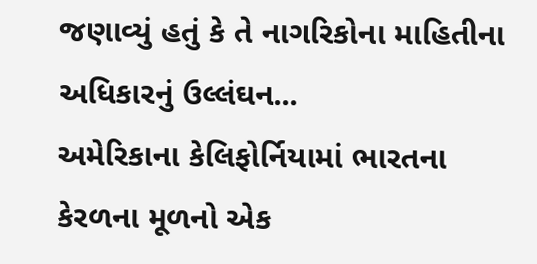જણાવ્યું હતું કે તે નાગરિકોના માહિતીના અધિકારનું ઉલ્લંઘન...
અમેરિકાના કેલિફોર્નિયામાં ભારતના કેરળના મૂળનો એક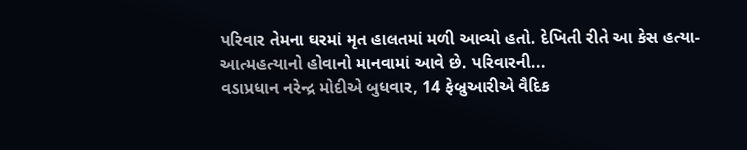પરિવાર તેમના ઘરમાં મૃત હાલતમાં મળી આવ્યો હતો. દેખિતી રીતે આ કેસ હત્યા-આત્મહત્યાનો હોવાનો માનવામાં આવે છે. પરિવારની...
વડાપ્રધાન નરેન્દ્ર મોદીએ બુધવાર, 14 ફેબ્રુઆરીએ વૈદિક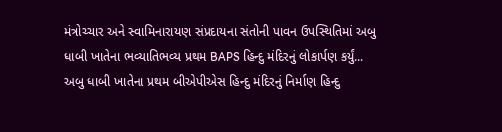મંત્રોચ્ચાર અને સ્વામિનારાયણ સંપ્રદાયના સંતોની પાવન ઉપસ્થિતિમાં અબુ ધાબી ખાતેના ભવ્યાતિભવ્ય પ્રથમ BAPS હિન્દુ મંદિરનું લોકાર્પણ કર્યું...
અબુ ધાબી ખાતેના પ્રથમ બીએપીએસ હિન્દુ મંદિરનું નિર્માણ હિન્દુ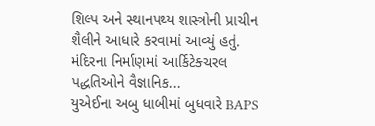શિલ્પ અને સ્થાનપથ્ય શાસ્ત્રોની પ્રાચીન શૈલીને આધારે કરવામાં આવ્યું હતું. મંદિરના નિર્માણમાં આર્કિટેક્ચરલ પદ્ધતિઓને વૈજ્ઞાનિક...
યુએઈના અબુ ધાબીમાં બુધવારે BAPS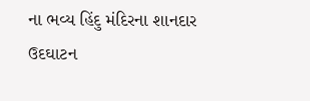ના ભવ્ય હિંદુ મંદિરના શાનદાર ઉદઘાટન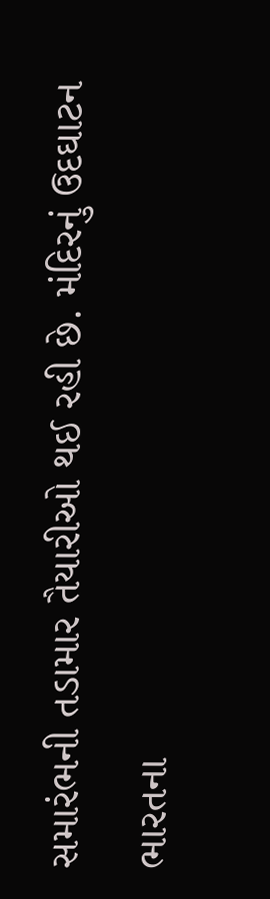સમારંભની તડામાર તૈયારીઓ થઈ રહી છે. મંદિરનું ઉદઘાટન ભારતના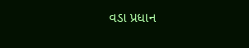વડા પ્રધાન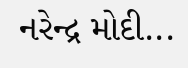નરેન્દ્ર મોદી...